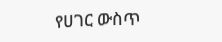የሀገር ውስጥ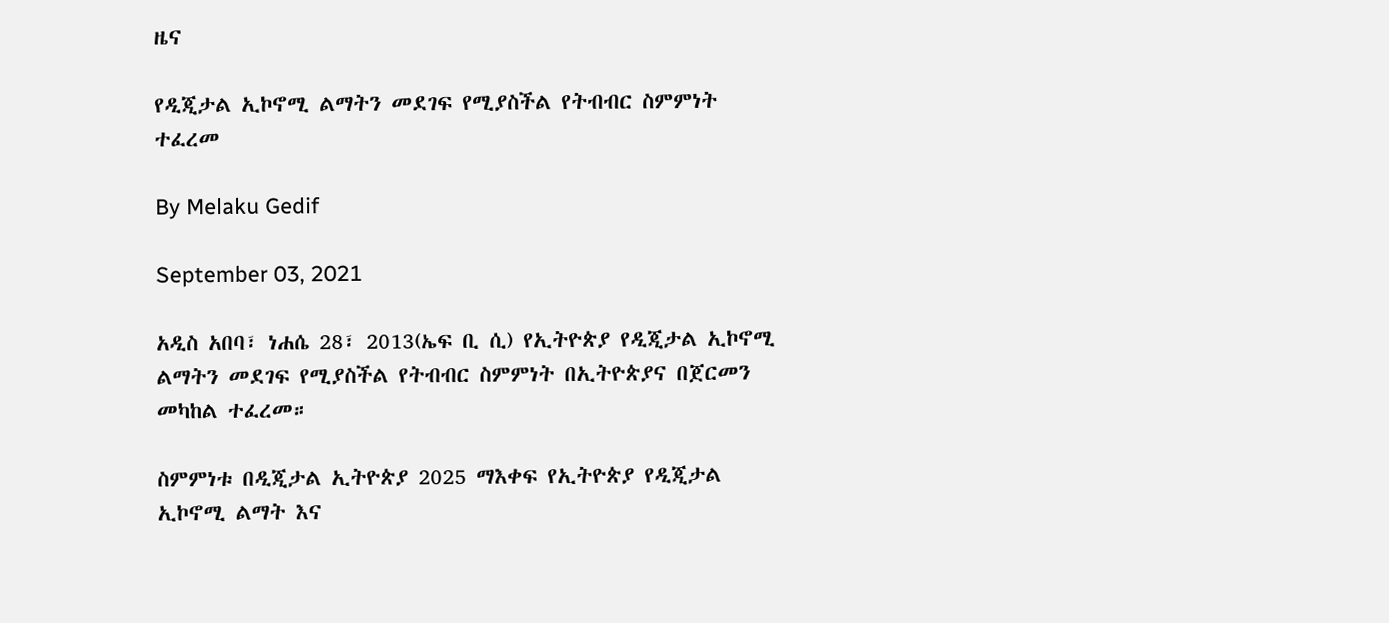ዜና

የዲጂታል ኢኮኖሚ ልማትን መደገፍ የሚያስችል የትብብር ስምምነት ተፈረመ

By Melaku Gedif

September 03, 2021

አዲስ አበባ፣ ነሐሴ 28፣ 2013(ኤፍ ቢ ሲ) የኢትዮጵያ የዲጂታል ኢኮኖሚ ልማትን መደገፍ የሚያስችል የትብብር ስምምነት በኢትዮጵያና በጀርመን መካከል ተፈረመ።

ስምምነቱ በዲጂታል ኢትዮጵያ 2025 ማእቀፍ የኢትዮጵያ የዲጂታል ኢኮኖሚ ልማት እና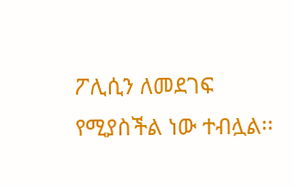ፖሊሲን ለመደገፍ የሚያስችል ነው ተብሏል፡፡